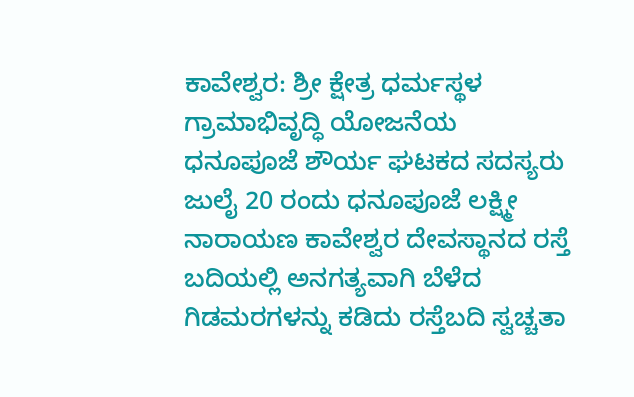ಕಾವೇಶ್ವರ: ಶ್ರೀ ಕ್ಷೇತ್ರ ಧರ್ಮಸ್ಥಳ ಗ್ರಾಮಾಭಿವೃದ್ಧಿ ಯೋಜನೆಯ ಧನೂಪೂಜೆ ಶೌರ್ಯ ಘಟಕದ ಸದಸ್ಯರು ಜುಲೈ 20 ರಂದು ಧನೂಪೂಜೆ ಲಕ್ಷ್ಮೀ ನಾರಾಯಣ ಕಾವೇಶ್ವರ ದೇವಸ್ಥಾನದ ರಸ್ತೆ ಬದಿಯಲ್ಲಿ ಅನಗತ್ಯವಾಗಿ ಬೆಳೆದ ಗಿಡಮರಗಳನ್ನು ಕಡಿದು ರಸ್ತೆಬದಿ ಸ್ವಚ್ಚತಾ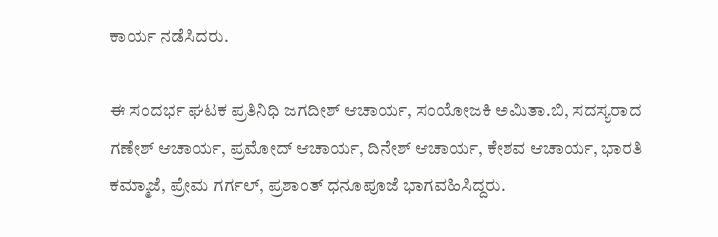ಕಾರ್ಯ ನಡೆಸಿದರು.

ಈ ಸಂದರ್ಭ ಘಟಕ ಪ್ರತಿನಿಧಿ ಜಗದೀಶ್ ಆಚಾರ್ಯ, ಸಂಯೋಜಕಿ ಅಮಿತಾ.ಬಿ, ಸದಸ್ಯರಾದ ಗಣೇಶ್ ಆಚಾರ್ಯ, ಪ್ರಮೋದ್ ಆಚಾರ್ಯ, ದಿನೇಶ್ ಆಚಾರ್ಯ, ಕೇಶವ ಆಚಾರ್ಯ, ಭಾರತಿ ಕಮ್ಮಾಜೆ, ಪ್ರೇಮ ಗರ್ಗಲ್, ಪ್ರಶಾಂತ್ ಧನೂಪೂಜೆ ಭಾಗವಹಿಸಿದ್ದರು.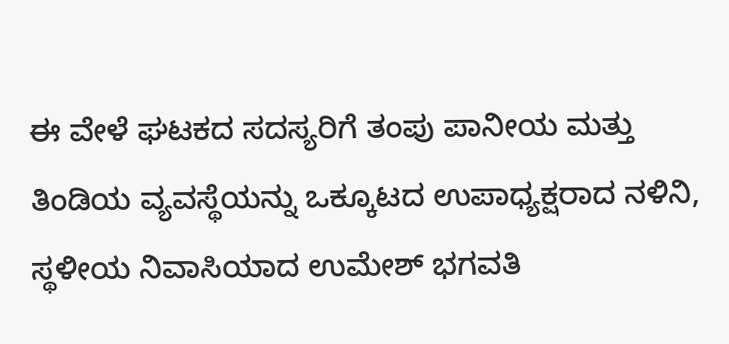ಈ ವೇಳೆ ಘಟಕದ ಸದಸ್ಯರಿಗೆ ತಂಪು ಪಾನೀಯ ಮತ್ತು ತಿಂಡಿಯ ವ್ಯವಸ್ಥೆಯನ್ನು ಒಕ್ಕೂಟದ ಉಪಾಧ್ಯಕ್ಷರಾದ ನಳಿನಿ, ಸ್ಥಳೀಯ ನಿವಾಸಿಯಾದ ಉಮೇಶ್ ಭಗವತಿ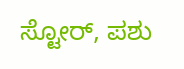ಸ್ಟೋರ್, ಪಶು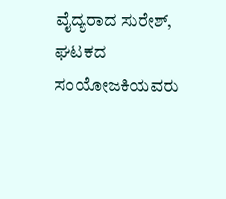ವೈದ್ಯರಾದ ಸುರೇಶ್, ಘಟಕದ ಸಂಯೋಜಕಿಯವರು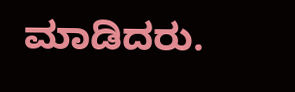ಮಾಡಿದರು.